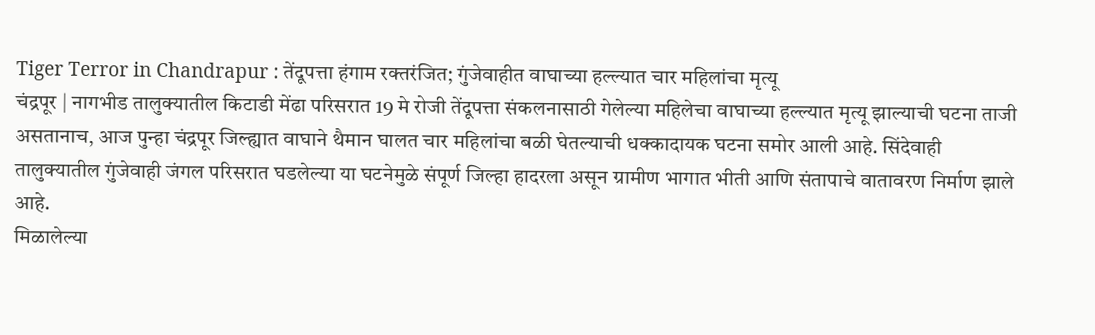Tiger Terror in Chandrapur : तेंदूपत्ता हंगाम रक्तरंजित; गुंजेवाहीत वाघाच्या हल्ल्यात चार महिलांचा मृत्यू
चंद्रपूर | नागभीड तालुक्यातील किटाडी मेंढा परिसरात 19 मे रोजी तेंदूपत्ता संकलनासाठी गेलेल्या महिलेचा वाघाच्या हल्ल्यात मृत्यू झाल्याची घटना ताजी असतानाच, आज पुन्हा चंद्रपूर जिल्ह्यात वाघाने थैमान घालत चार महिलांचा बळी घेतल्याची धक्कादायक घटना समोर आली आहे. सिंदेवाही तालुक्यातील गुंजेवाही जंगल परिसरात घडलेल्या या घटनेमुळे संपूर्ण जिल्हा हादरला असून ग्रामीण भागात भीती आणि संतापाचे वातावरण निर्माण झाले आहे.
मिळालेल्या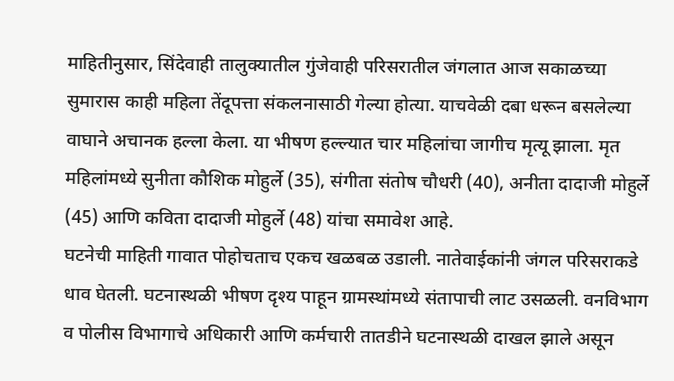माहितीनुसार, सिंदेवाही तालुक्यातील गुंजेवाही परिसरातील जंगलात आज सकाळच्या सुमारास काही महिला तेंदूपत्ता संकलनासाठी गेल्या होत्या. याचवेळी दबा धरून बसलेल्या वाघाने अचानक हल्ला केला. या भीषण हल्ल्यात चार महिलांचा जागीच मृत्यू झाला. मृत महिलांमध्ये सुनीता कौशिक मोहुर्ले (35), संगीता संतोष चौधरी (40), अनीता दादाजी मोहुर्ले (45) आणि कविता दादाजी मोहुर्ले (48) यांचा समावेश आहे.
घटनेची माहिती गावात पोहोचताच एकच खळबळ उडाली. नातेवाईकांनी जंगल परिसराकडे धाव घेतली. घटनास्थळी भीषण दृश्य पाहून ग्रामस्थांमध्ये संतापाची लाट उसळली. वनविभाग व पोलीस विभागाचे अधिकारी आणि कर्मचारी तातडीने घटनास्थळी दाखल झाले असून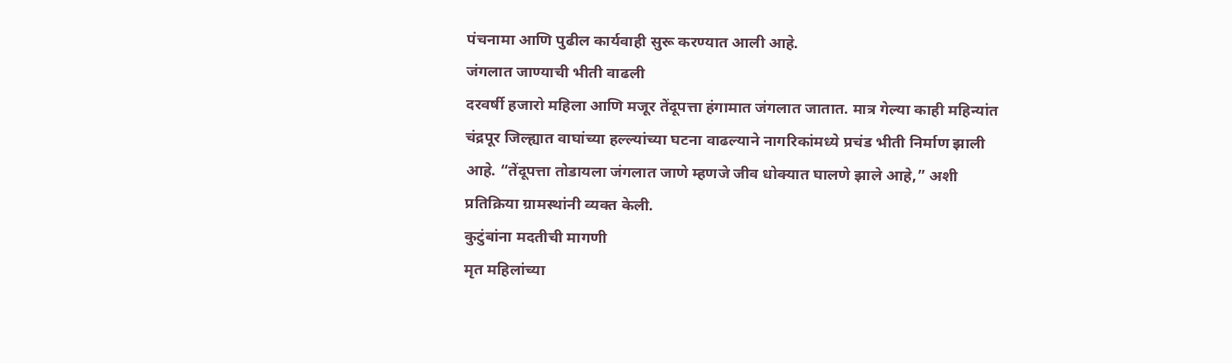पंचनामा आणि पुढील कार्यवाही सुरू करण्यात आली आहे.
जंगलात जाण्याची भीती वाढली
दरवर्षी हजारो महिला आणि मजूर तेंदूपत्ता हंगामात जंगलात जातात. मात्र गेल्या काही महिन्यांत चंद्रपूर जिल्ह्यात वाघांच्या हल्ल्यांच्या घटना वाढल्याने नागरिकांमध्ये प्रचंड भीती निर्माण झाली आहे. “तेंदूपत्ता तोडायला जंगलात जाणे म्हणजे जीव धोक्यात घालणे झाले आहे,” अशी प्रतिक्रिया ग्रामस्थांनी व्यक्त केली.
कुटुंबांना मदतीची मागणी
मृत महिलांच्या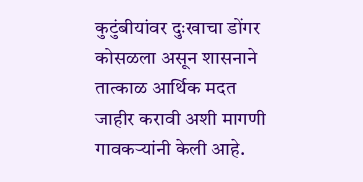कुटुंबीयांवर दुःखाचा डोंगर कोसळला असून शासनाने तात्काळ आर्थिक मदत जाहीर करावी अशी मागणी गावकऱ्यांनी केली आहे.